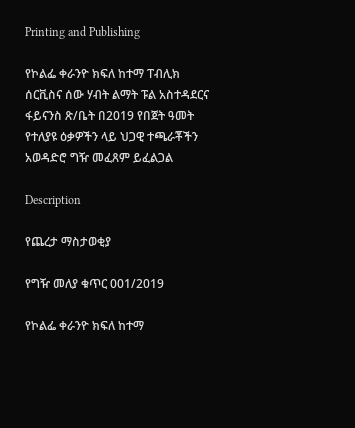Printing and Publishing

የኮልፌ ቀራንዮ ክፍለ ከተማ ፐብሊክ ሰርቪስና ሰው ሃብት ልማት ፑል አስተዳደርና ፋይናንስ ጽ/ቤት በ2019 የበጀት ዓመት የተለያዩ ዕቃዎችን ላይ ህጋዊ ተጫራቾችን አወዳድሮ ግዥ መፈጸም ይፈልጋል

Description

የጨረታ ማስታወቂያ

የግዥ መለያ ቁጥር 001/2019

የኮልፌ ቀራንዮ ክፍለ ከተማ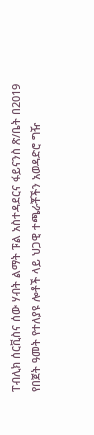ፐብሊክ ሰርቪስና ሰው ሃብት ልማት ፑል አስተዳደርና ፋይናንስ ጽ/ቤት በ2019 የበጀት ዓመት የተለያዩ ሎቶች ላይ ህጋዊ ተጫራቾችን አወዳድሮ ግዥ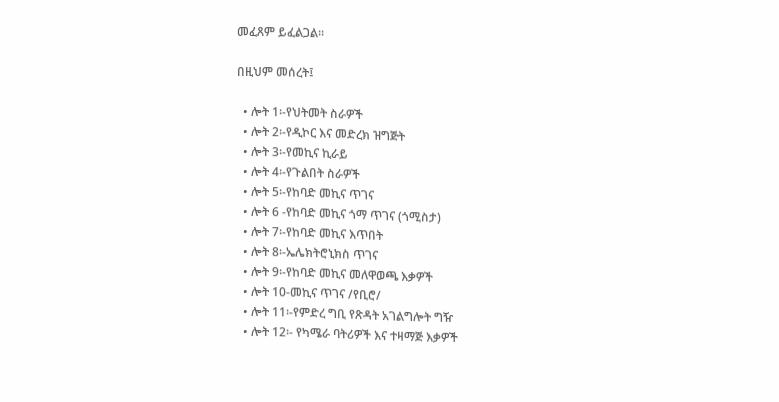መፈጸም ይፈልጋል።

በዚህም መሰረት፤

  • ሎት 1፡-የህትመት ስራዎች
  • ሎት 2፡-የዲኮር እና መድረክ ዝግጅት
  • ሎት 3፡-የመኪና ኪራይ
  • ሎት 4፡-የጉልበት ስራዎች
  • ሎት 5፡-የከባድ መኪና ጥገና
  • ሎት 6 -የከባድ መኪና ጎማ ጥገና (ጎሚስታ)
  • ሎት 7፡-የከባድ መኪና እጥበት
  • ሎት 8፡-ኤሌክትሮኒክስ ጥገና
  • ሎት 9፡-የከባድ መኪና መለዋወጫ እቃዎች
  • ሎት 10-መኪና ጥገና /የቢሮ/
  • ሎት 11፡-የምድረ ግቢ የጽዳት አገልግሎት ግዥ
  • ሎት 12፡- የካሜራ ባትሪዎች እና ተዛማጅ እቃዎች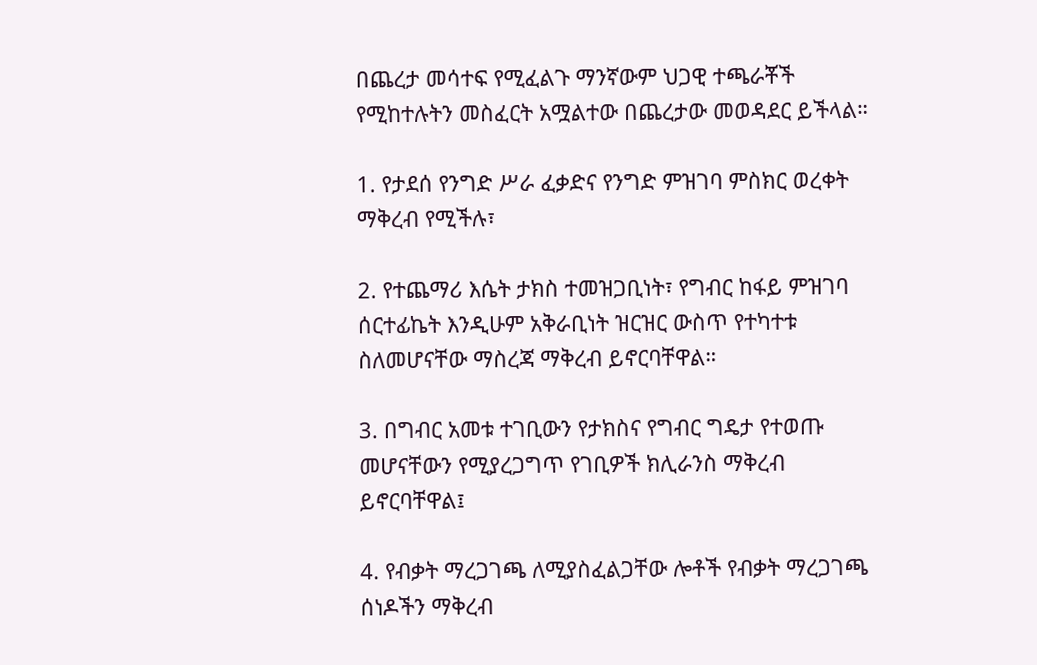በጨረታ መሳተፍ የሚፈልጉ ማንኛውም ህጋዊ ተጫራቾች የሚከተሉትን መስፈርት አሟልተው በጨረታው መወዳደር ይችላል።

1. የታደሰ የንግድ ሥራ ፈቃድና የንግድ ምዝገባ ምስክር ወረቀት ማቅረብ የሚችሉ፣

2. የተጨማሪ እሴት ታክስ ተመዝጋቢነት፣ የግብር ከፋይ ምዝገባ ሰርተፊኬት እንዲሁም አቅራቢነት ዝርዝር ውስጥ የተካተቱ ስለመሆናቸው ማስረጃ ማቅረብ ይኖርባቸዋል።

3. በግብር አመቱ ተገቢውን የታክስና የግብር ግዴታ የተወጡ መሆናቸውን የሚያረጋግጥ የገቢዎች ክሊራንስ ማቅረብ ይኖርባቸዋል፤

4. የብቃት ማረጋገጫ ለሚያስፈልጋቸው ሎቶች የብቃት ማረጋገጫ ሰነዶችን ማቅረብ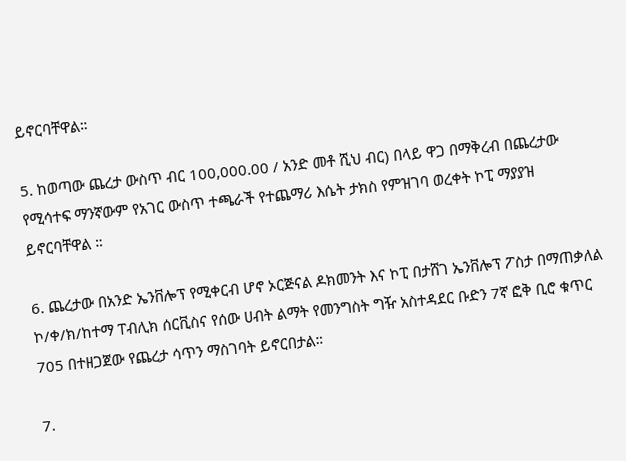ይኖርባቸዋል።

5. ከወጣው ጨረታ ውስጥ ብር 100,000.00 / አንድ መቶ ሺህ ብር) በላይ ዋጋ በማቅረብ በጨረታው የሚሳተፍ ማንኛውም የአገር ውስጥ ተጫራች የተጨማሪ እሴት ታክስ የምዝገባ ወረቀት ኮፒ ማያያዝ ይኖርባቸዋል ።

6. ጨረታው በአንድ ኤንቨሎፕ የሚቀርብ ሆኖ ኦርጅናል ዶክመንት እና ኮፒ በታሸገ ኤንቨሎፕ ፖስታ በማጠቃለል ኮ/ቀ/ክ/ከተማ ፐብሊክ ሰርቪስና የሰው ሀብት ልማት የመንግስት ግዥ አስተዳደር ቡድን 7ኛ ፎቅ ቢሮ ቁጥር 705 በተዘጋጀው የጨረታ ሳጥን ማስገባት ይኖርበታል።

7.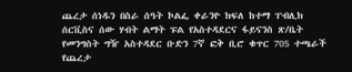ጨረታ ሰነዱን በስራ ሰዓት ኮልፌ ቀራንዮ ክፍለ ከተማ ፐብሊክ ሰርቪስና ሰው ሃብት ልማት ፑል የአስተዳደርና ፋይናንስ ጽ/ቤት የመንግስት ግዥ አስተዳደር ቡድን 7ኛ ፎቅ ቢሮ ቁጥር 705 ተጫራች የጨረታ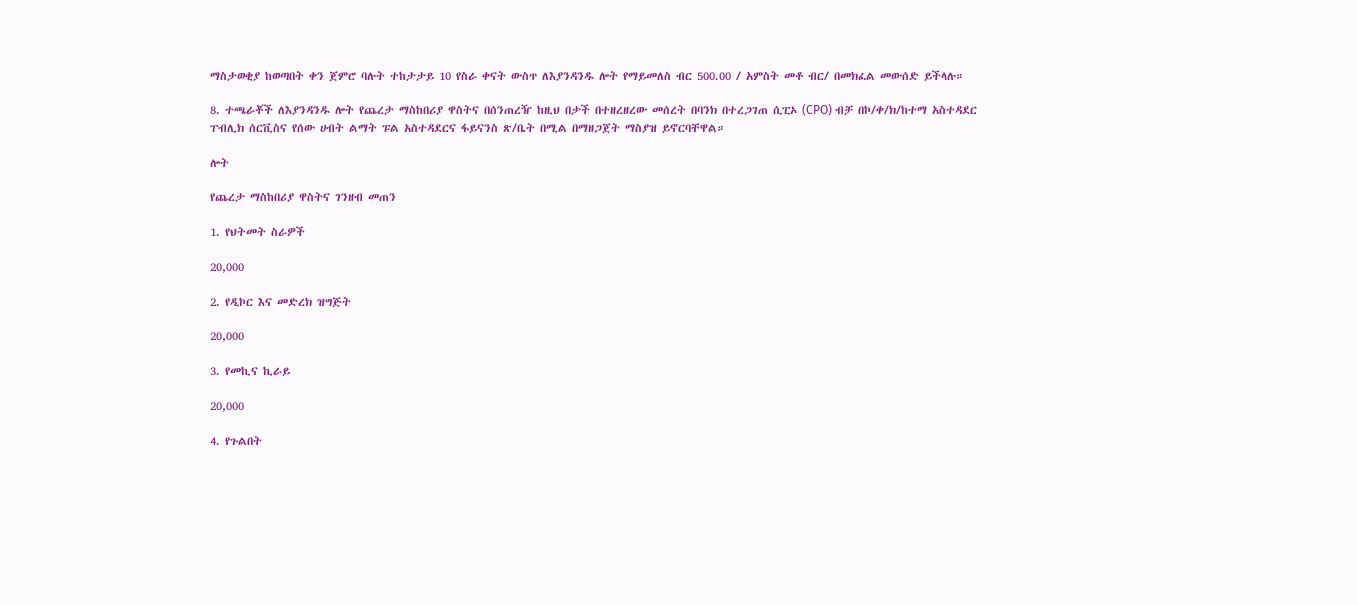ማስታወቂያ ከወጣበት ቀን ጀምሮ ባሉት ተከታታይ 10 የስራ ቀናት ውስጥ ለእያንዳንዱ ሎት የማይመለስ ብር 500.00 / አምስት መቶ ብር/ በመክፈል መውሰድ ይችላሉ።

8. ተጫራቾች ለእያንዳንዱ ሎት የጨረታ ማስከበሪያ ዋስትና በሰንጠረዥ ከዚህ በታች በተዘረዘረው መሰረት በባንክ በተረጋገጠ ሲፒኦ (CPO) ብቻ በኮ/ቀ/ክ/ከተማ አስተዳደር ፐብሊክ ሰርቪስና የሰው ሀብት ልማት ፑል አስተዳደርና ፋይናንስ ጽ/ቤት በሚል በማዘጋጀት ማስያዝ ይኖርባቸዋል።

ሎት

የጨረታ ማስከበሪያ ዋስትና ገንዘብ መጠን

1. የህትመት ስራዎች

20,000

2. የዲኮር እና መድረክ ዝግጅት

20,000

3. የመኪና ኪራይ

20,000

4. የጉልበት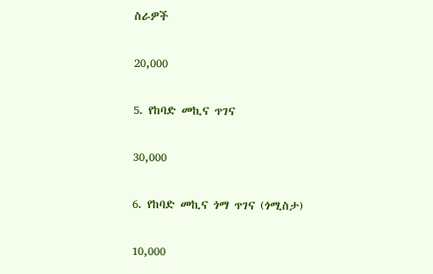ስራዎች

20,000

5. የከባድ መኪና ጥገና

30,000

6. የከባድ መኪና ጎማ ጥገና (ጎሚስታ)

10,000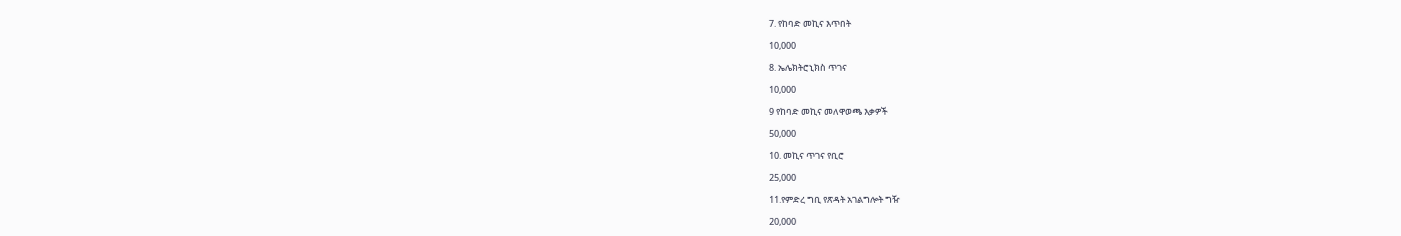7. የከባድ መኪና እጥበት

10,000

8. ኤሌክትሮኒክስ ጥገና

10,000

9 የከባድ መኪና መለዋወጫ እቃዎች

50,000

10. መኪና ጥገና የቢሮ

25,000

11.የምድረ ግቢ የጽዳት አገልግሎት ግዥ

20,000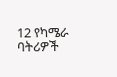12 የካሜራ ባትሪዎች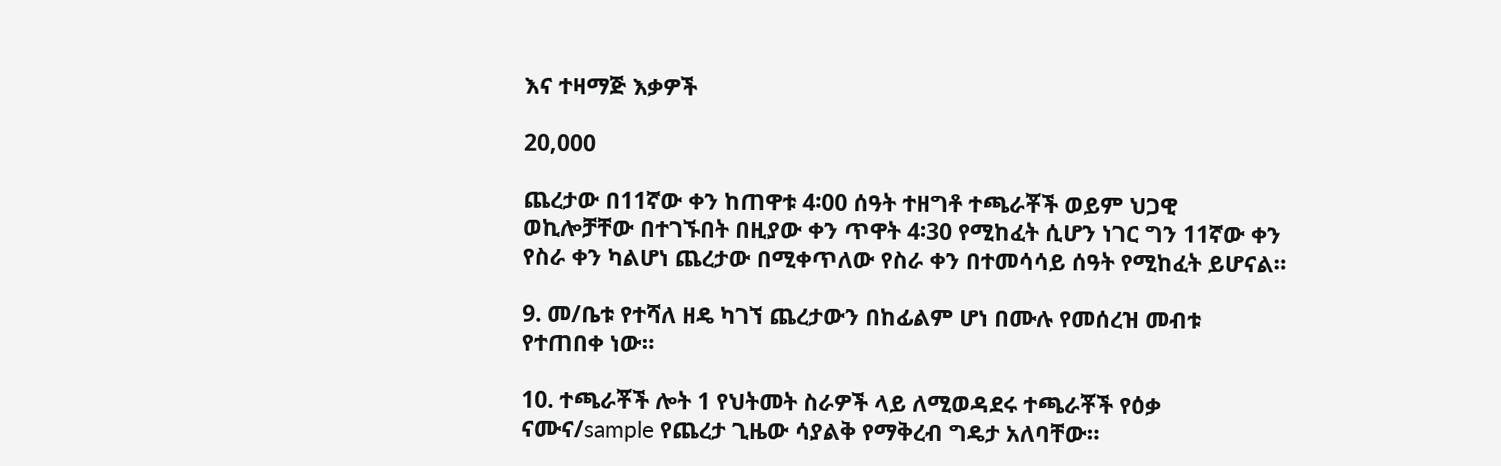እና ተዛማጅ እቃዎች

20,000

ጨረታው በ11ኛው ቀን ከጠዋቱ 4፡00 ሰዓት ተዘግቶ ተጫራቾች ወይም ህጋዊ ወኪሎቻቸው በተገኙበት በዚያው ቀን ጥዋት 4፡30 የሚከፈት ሲሆን ነገር ግን 11ኛው ቀን የስራ ቀን ካልሆነ ጨረታው በሚቀጥለው የስራ ቀን በተመሳሳይ ሰዓት የሚከፈት ይሆናል።

9. መ/ቤቱ የተሻለ ዘዴ ካገኘ ጨረታውን በከፊልም ሆነ በሙሉ የመሰረዝ መብቱ የተጠበቀ ነው።

10. ተጫራቾች ሎት 1 የህትመት ስራዎች ላይ ለሚወዳደሩ ተጫራቾች የዕቃ ናሙና/sample የጨረታ ጊዜው ሳያልቅ የማቅረብ ግዴታ አለባቸው።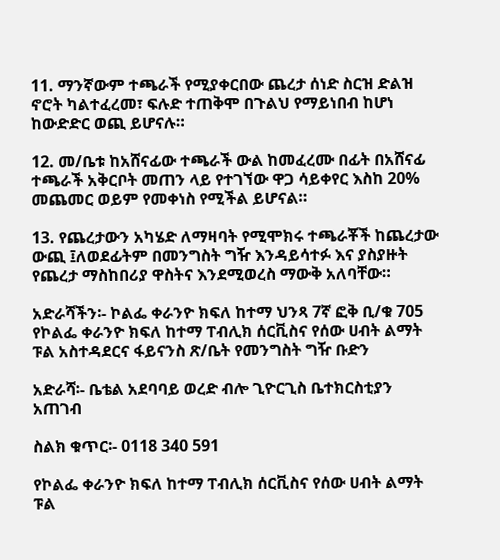11. ማንኛውም ተጫራች የሚያቀርበው ጨረታ ሰነድ ስርዝ ድልዝ ኖሮት ካልተፈረመ፣ ፍሉድ ተጠቅሞ በጉልህ የማይነበብ ከሆነ ከውድድር ወጪ ይሆናሉ።

12. መ/ቤቱ ከአሸናፊው ተጫራች ውል ከመፈረሙ በፊት በአሸናፊ ተጫራች አቅርቦት መጠን ላይ የተገኘው ዋጋ ሳይቀየር እስከ 20% መጨመር ወይም የመቀነስ የሚችል ይሆናል።

13. የጨረታውን አካሄድ ለማዛባት የሚሞክሩ ተጫራቾች ከጨረታው ውጪ ፤ለወደፊትም በመንግስት ግዥ እንዳይሳተፉ እና ያስያዙት የጨረታ ማስከበሪያ ዋስትና እንደሚወረስ ማውቅ አለባቸው።

አድራሻችን፡- ኮልፌ ቀራንዮ ክፍለ ከተማ ህንጻ 7ኛ ፎቅ ቢ/ቁ 705 የኮልፌ ቀራንዮ ክፍለ ከተማ ፐብሊክ ሰርቪስና የሰው ሀብት ልማት ፑል አስተዳደርና ፋይናንስ ጽ/ቤት የመንግስት ግዥ ቡድን

አድራሻ፡- ቤቴል አደባባይ ወረድ ብሎ ጊዮርጊስ ቤተክርስቲያን አጠገብ

ስልክ ቁጥር፡- 0118 340 591

የኮልፌ ቀራንዮ ክፍለ ከተማ ፐብሊክ ሰርቪስና የሰው ሀብት ልማት ፑል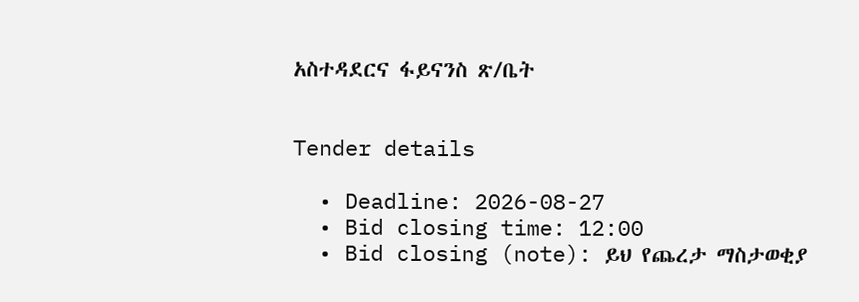አስተዳደርና ፋይናንስ ጽ/ቤት


Tender details

  • Deadline: 2026-08-27
  • Bid closing time: 12:00
  • Bid closing (note): ይህ የጨረታ ማስታወቂያ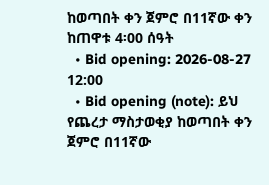ከወጣበት ቀን ጀምሮ በ11ኛው ቀን ከጠዋቱ 4፡00 ሰዓት
  • Bid opening: 2026-08-27 12:00
  • Bid opening (note): ይህ የጨረታ ማስታወቂያ ከወጣበት ቀን ጀምሮ በ11ኛው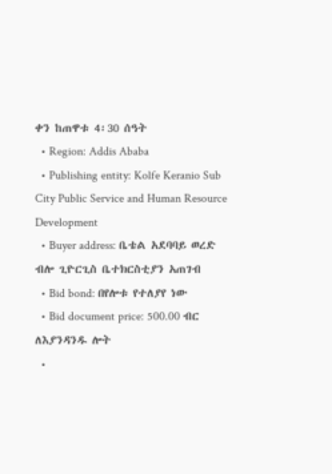ቀን ከጠዋቱ 4፡30 ሰዓት
  • Region: Addis Ababa
  • Publishing entity: Kolfe Keranio Sub City Public Service and Human Resource Development
  • Buyer address: ቤቴል አደባባይ ወረድ ብሎ ጊዮርጊስ ቤተክርስቲያን አጠገብ
  • Bid bond: በየሎቱ የተለያየ ነው
  • Bid document price: 500.00 ብር ለእያንዳንዱ ሎት
  •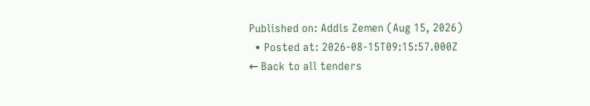Published on: Addis Zemen (Aug 15, 2026)
  • Posted at: 2026-08-15T09:15:57.000Z
← Back to all tenders